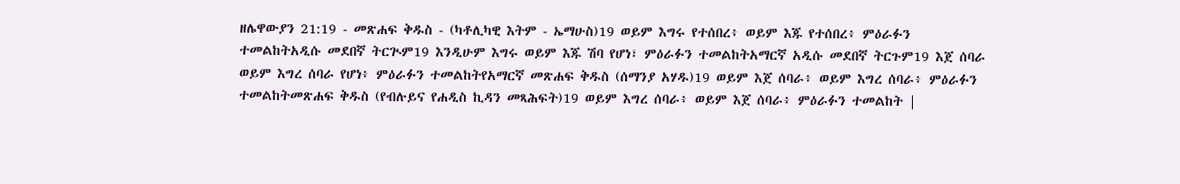ዘሌዋውያን 21:19 - መጽሐፍ ቅዱስ - (ካቶሊካዊ እትም - ኤማሁስ)19 ወይም እግሩ የተሰበረ፥ ወይም እጁ የተሰበረ፥ ምዕራፉን ተመልከትአዲሱ መደበኛ ትርጒም19 እንዲሁም እግሩ ወይም እጁ ሽባ የሆነ፣ ምዕራፉን ተመልከትአማርኛ አዲሱ መደበኛ ትርጉም19 እጀ ሰባራ ወይም እግረ ሰባራ የሆነ፥ ምዕራፉን ተመልከትየአማርኛ መጽሐፍ ቅዱስ (ሰማንያ አሃዱ)19 ወይም እጀ ሰባራ፥ ወይም እግረ ሰባራ፥ ምዕራፉን ተመልከትመጽሐፍ ቅዱስ (የብሉይና የሐዲስ ኪዳን መጻሕፍት)19 ወይም እግረ ሰባራ፥ ወይም እጀ ሰባራ፥ ምዕራፉን ተመልከት |